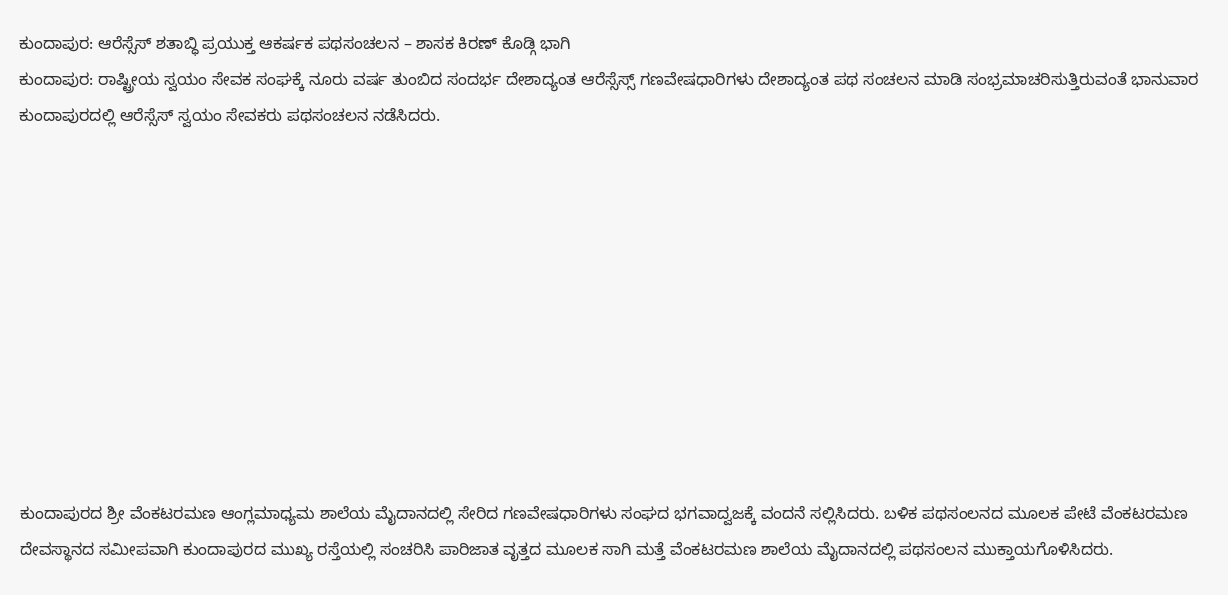ಕುಂದಾಪುರ: ಆರೆಸ್ಸೆಸ್ ಶತಾಬ್ಧಿ ಪ್ರಯುಕ್ತ ಆಕರ್ಷಕ ಪಥಸಂಚಲನ – ಶಾಸಕ ಕಿರಣ್ ಕೊಡ್ಗಿ ಭಾಗಿ
ಕುಂದಾಪುರ: ರಾಷ್ಟ್ರೀಯ ಸ್ವಯಂ ಸೇವಕ ಸಂಘಕ್ಕೆ ನೂರು ವರ್ಷ ತುಂಬಿದ ಸಂದರ್ಭ ದೇಶಾದ್ಯಂತ ಆರೆಸ್ಸೆಸ್ಸ್ ಗಣವೇಷಧಾರಿಗಳು ದೇಶಾದ್ಯಂತ ಪಥ ಸಂಚಲನ ಮಾಡಿ ಸಂಭ್ರಮಾಚರಿಸುತ್ತಿರುವಂತೆ ಭಾನುವಾರ ಕುಂದಾಪುರದಲ್ಲಿ ಆರೆಸ್ಸೆಸ್ ಸ್ವಯಂ ಸೇವಕರು ಪಥಸಂಚಲನ ನಡೆಸಿದರು.










ಕುಂದಾಪುರದ ಶ್ರೀ ವೆಂಕಟರಮಣ ಆಂಗ್ಲಮಾಧ್ಯಮ ಶಾಲೆಯ ಮೈದಾನದಲ್ಲಿ ಸೇರಿದ ಗಣವೇಷಧಾರಿಗಳು ಸಂಘದ ಭಗವಾದ್ವಜಕ್ಕೆ ವಂದನೆ ಸಲ್ಲಿಸಿದರು. ಬಳಿಕ ಪಥಸಂಲನದ ಮೂಲಕ ಪೇಟೆ ವೆಂಕಟರಮಣ ದೇವಸ್ಥಾನದ ಸಮೀಪವಾಗಿ ಕುಂದಾಪುರದ ಮುಖ್ಯ ರಸ್ತೆಯಲ್ಲಿ ಸಂಚರಿಸಿ ಪಾರಿಜಾತ ವೃತ್ತದ ಮೂಲಕ ಸಾಗಿ ಮತ್ತೆ ವೆಂಕಟರಮಣ ಶಾಲೆಯ ಮೈದಾನದಲ್ಲಿ ಪಥಸಂಲನ ಮುಕ್ತಾಯಗೊಳಿಸಿದರು.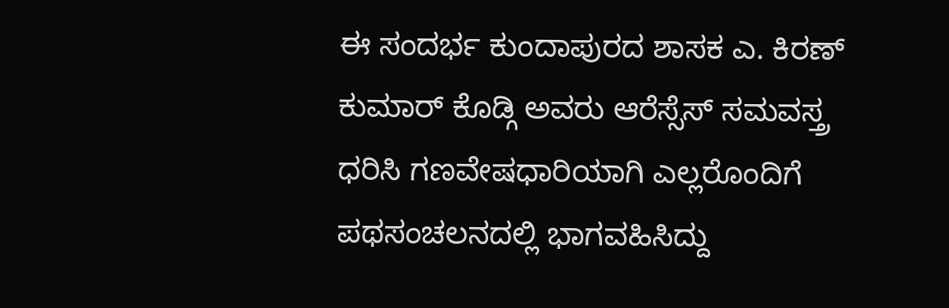ಈ ಸಂದರ್ಭ ಕುಂದಾಪುರದ ಶಾಸಕ ಎ. ಕಿರಣ್ ಕುಮಾರ್ ಕೊಡ್ಗಿ ಅವರು ಆರೆಸ್ಸೆಸ್ ಸಮವಸ್ತ್ರ ಧರಿಸಿ ಗಣವೇಷಧಾರಿಯಾಗಿ ಎಲ್ಲರೊಂದಿಗೆ ಪಥಸಂಚಲನದಲ್ಲಿ ಭಾಗವಹಿಸಿದ್ದು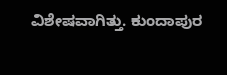ವಿಶೇಷವಾಗಿತ್ತು. ಕುಂದಾಪುರ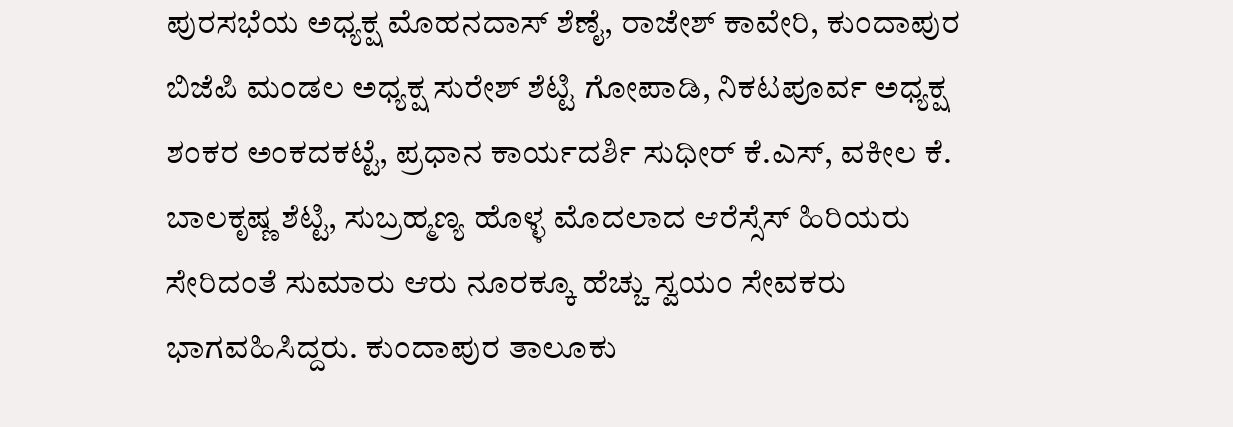ಪುರಸಭೆಯ ಅಧ್ಯಕ್ಷ ಮೊಹನದಾಸ್ ಶೆಣೈ, ರಾಜೇಶ್ ಕಾವೇರಿ, ಕುಂದಾಪುರ ಬಿಜೆಪಿ ಮಂಡಲ ಅಧ್ಯಕ್ಷ ಸುರೇಶ್ ಶೆಟ್ಟಿ ಗೋಪಾಡಿ, ನಿಕಟಪೂರ್ವ ಅಧ್ಯಕ್ಷ ಶಂಕರ ಅಂಕದಕಟ್ಟೆ, ಪ್ರಧಾನ ಕಾರ್ಯದರ್ಶಿ ಸುಧೀರ್ ಕೆ.ಎಸ್, ವಕೀಲ ಕೆ. ಬಾಲಕೃಷ್ಣ ಶೆಟ್ಟಿ, ಸುಬ್ರಹ್ಮಣ್ಯ ಹೊಳ್ಳ ಮೊದಲಾದ ಆರೆಸ್ಸೆಸ್ ಹಿರಿಯರು ಸೇರಿದಂತೆ ಸುಮಾರು ಆರು ನೂರಕ್ಕೂ ಹೆಚ್ಚು ಸ್ವಯಂ ಸೇವಕರು ಭಾಗವಹಿಸಿದ್ದರು. ಕುಂದಾಪುರ ತಾಲೂಕು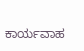ಕಾರ್ಯವಾಹ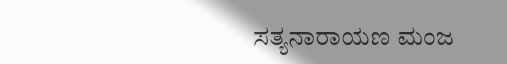ಸತ್ಯನಾರಾಯಣ ಮಂಜ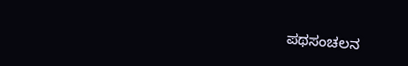ಪಥಸಂಚಲನ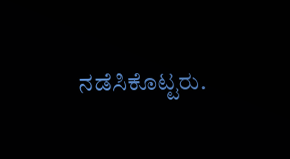ನಡೆಸಿಕೊಟ್ಟರು.